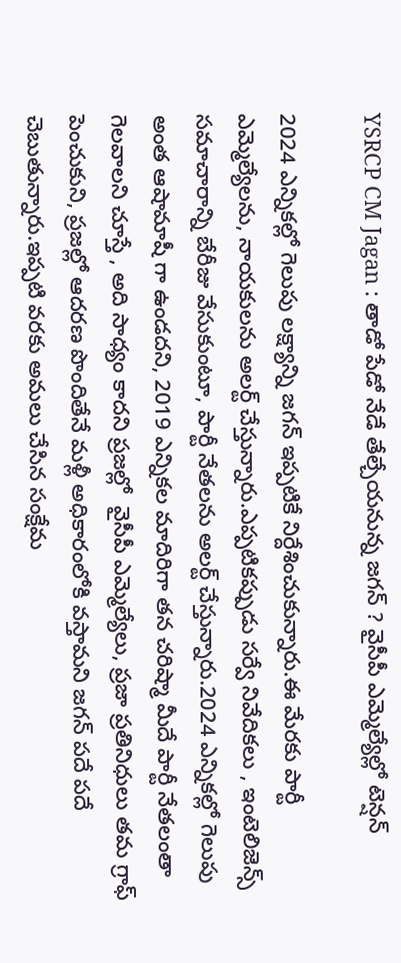YSRCP CM Jagan : తాడో పేడో నేడే తేల్చేయనున్న జగన్ ? వైసీపీ ఎమ్మెల్యేల్లో టెన్షన్

2024 ఎన్నికల్లో గెలుపు లక్ష్యాన్ని జగన్ ఇప్పటికే నిర్దేశించుకున్నారు.ఈ మేరకు పార్టీ ఎమ్మెల్యేలను, నాయకులను అలర్ట్ చేస్తున్నారు.ఎప్పటికప్పుడు సర్వే నివేదికలు , ఇంటెలిజెన్స్ సమాచారాన్ని బేరీజు వేసుకుంటూ, పార్టీ నేతలను అలర్ట్ చేస్తున్నారు.2024 ఎన్నికల్లో గెలుపు అంత ఆషామాషీ గా ఉండదని, 2019 ఎన్నికల మాదిరిగా తన చరిష్మా మీదే పార్టీ నేతలంతా గెలవాలని చూస్తే , అది సాధ్యం కాదని ప్రజల్లో  వైసీపీ ఎమ్మెల్యేలు, ప్రజా ప్రతినిధులు తమ గ్రాఫ్ పెంచుకుని, ప్రజల్లో ఆదరణ పొందితేనే మళ్లీ అధికారంలోకి వస్తామని జగన్ పదే పదే చెబుతున్నారు.ఇప్పటి వరకు అమలు చేసిన సంక్షేమ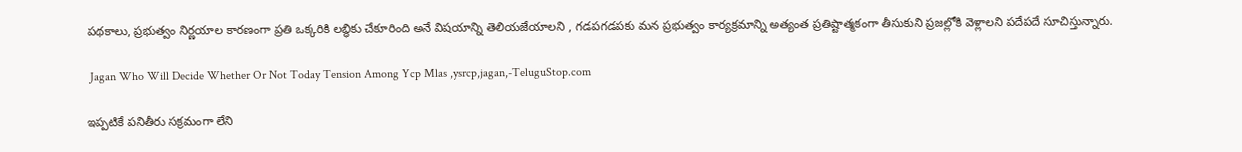పథకాలు, ప్రభుత్వం నిర్ణయాల కారణంగా ప్రతి ఒక్కరికి లబ్ధికు చేకూరింది అనే విషయాన్ని తెలియజేయాలని , గడపగడపకు మన ప్రభుత్వం కార్యక్రమాన్ని అత్యంత ప్రతిష్టాత్మకంగా తీసుకుని ప్రజల్లోకి వెళ్లాలని పదేపదే సూచిస్తున్నారు.

 Jagan Who Will Decide Whether Or Not Today Tension Among Ycp Mlas ,ysrcp,jagan,-TeluguStop.com

ఇప్పటికే పనితీరు సక్రమంగా లేని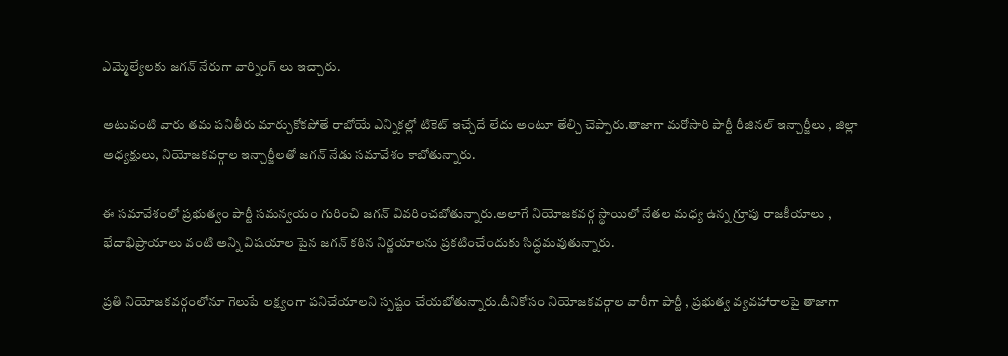ఎమ్మెల్యేలకు జగన్ నేరుగా వార్నింగ్ లు ఇచ్చారు.

అటువంటి వారు తమ పనితీరు మార్చుకోకపోతే రాబోయే ఎన్నికల్లో టికెట్ ఇచ్చేదే లేదు అంటూ తేల్చి చెప్పారు.తాజాగా మరోసారి పార్టీ రీజినల్ ఇన్చార్జీలు , జిల్లా అధ్యక్షులు, నియోజకవర్గాల ఇన్చార్జీలతో జగన్ నేడు సమావేశం కాబోతున్నారు.

ఈ సమావేశంలో ప్రభుత్వం పార్టీ సమన్వయం గురించి జగన్ వివరించబోతున్నారు.అలాగే నియోజకవర్గ స్థాయిలో నేతల మధ్య ఉన్న గ్రూపు రాజకీయాలు , భేదాభిప్రాయాలు వంటి అన్ని విషయాల పైన జగన్ కఠిన నిర్ణయాలను ప్రకటించేందుకు సిద్ధమవుతున్నారు.

ప్రతి నియోజకవర్గంలోనూ గెలుపే లక్ష్యంగా పనిచేయాలని స్పష్టం చేయబోతున్నారు.దీనికోసం నియోజకవర్గాల వారీగా పార్టీ , ప్రభుత్వ వ్యవహారాలపై తాజాగా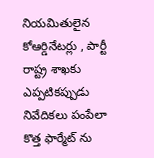నియమితులైన కోఆర్డినేటర్లు , పార్టీ రాష్ట్ర శాఖకు ఎప్పటికప్పుడు నివేదికలు పంపేలా కొత్త ఫార్మేట్ ను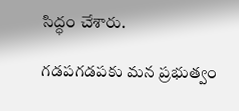సిద్ధం చేశారు.

గడపగడపకు మన ప్రభుత్వం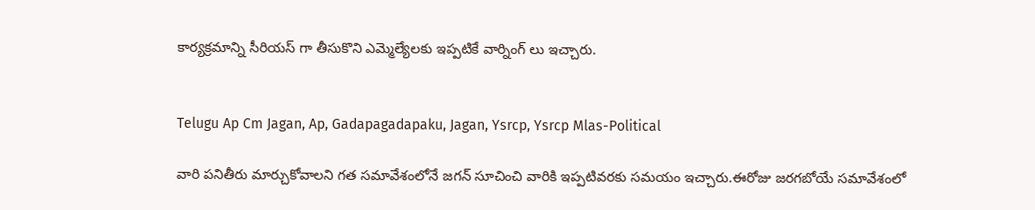కార్యక్రమాన్ని సీరియస్ గా తీసుకొని ఎమ్మెల్యేలకు ఇప్పటికే వార్నింగ్ లు ఇచ్చారు.


Telugu Ap Cm Jagan, Ap, Gadapagadapaku, Jagan, Ysrcp, Ysrcp Mlas-Political

వారి పనితీరు మార్చుకోవాలని గత సమావేశంలోనే జగన్ సూచించి వారికి ఇప్పటివరకు సమయం ఇచ్చారు.ఈరోజు జరగబోయే సమావేశంలో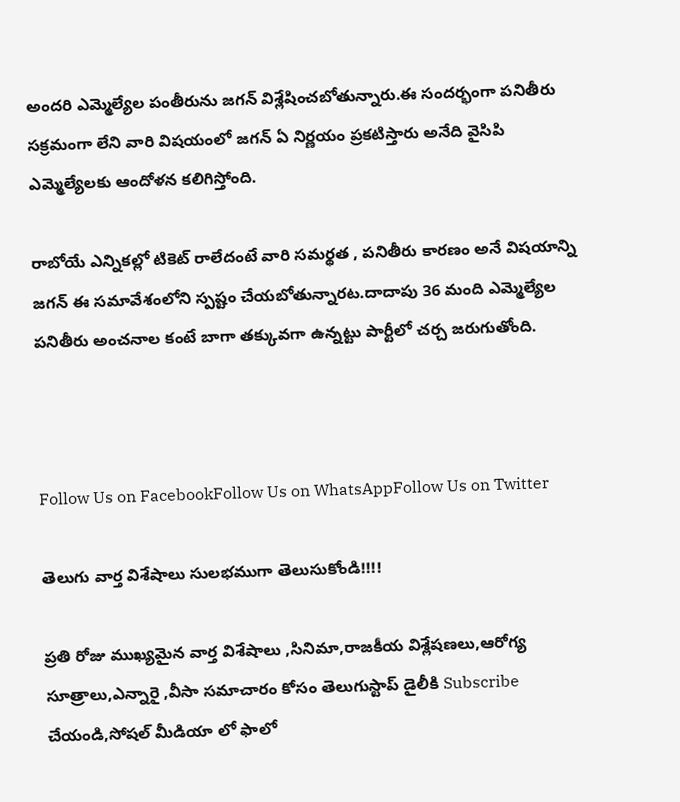అందరి ఎమ్మెల్యేల పంతీరును జగన్ విశ్లేషించబోతున్నారు.ఈ సందర్భంగా పనితీరు సక్రమంగా లేని వారి విషయంలో జగన్ ఏ నిర్ణయం ప్రకటిస్తారు అనేది వైసిపి ఎమ్మెల్యేలకు ఆందోళన కలిగిస్తోంది.

రాబోయే ఎన్నికల్లో టికెట్ రాలేదంటే వారి సమర్థత , పనితీరు కారణం అనే విషయాన్ని జగన్ ఈ సమావేశంలోని స్పష్టం చేయబోతున్నారట.దాదాపు 36 మంది ఎమ్మెల్యేల పనితీరు అంచనాల కంటే బాగా తక్కువగా ఉన్నట్టు పార్టీలో చర్చ జరుగుతోంది.



Follow Us on FacebookFollow Us on WhatsAppFollow Us on Twitter

తెలుగు వార్త విశేషాలు సులభముగా తెలుసుకోండి!!!!

ప్రతి రోజు ముఖ్యమైన వార్త విశేషాలు ,సినిమా,రాజకీయ విశ్లేషణలు,ఆరోగ్య సూత్రాలు,ఎన్నారై ,వీసా సమాచారం కోసం తెలుగుస్టాప్ డైలీకి Subscribe చేయండి,సోషల్ మీడియా లో ఫాలో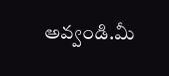అవ్వండి.మీ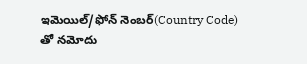ఇమెయిల్/ఫోన్ నెంబర్(Country Code) తో నమోదు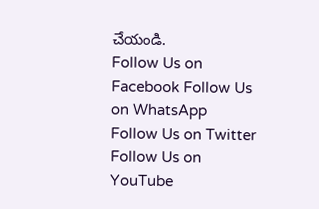చేయండి.
Follow Us on Facebook Follow Us on WhatsApp  Follow Us on Twitter Follow Us on YouTube